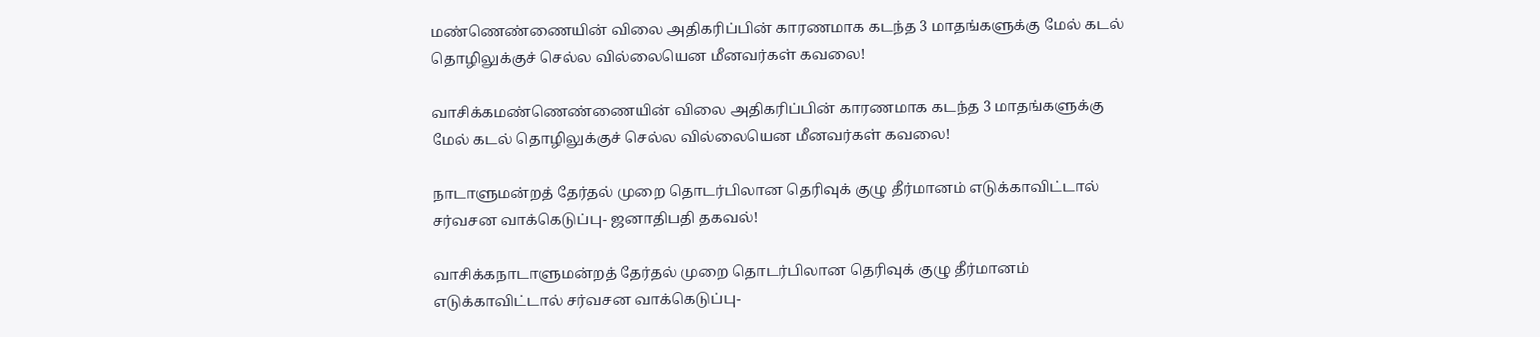மண்ணெண்ணையின் விலை அதிகரிப்பின் காரணமாக கடந்த 3 மாதங்களுக்கு மேல் கடல் தொழிலுக்குச் செல்ல வில்லையென மீனவர்கள் கவலை!

வாசிக்கமண்ணெண்ணையின் விலை அதிகரிப்பின் காரணமாக கடந்த 3 மாதங்களுக்கு மேல் கடல் தொழிலுக்குச் செல்ல வில்லையென மீனவர்கள் கவலை!

நாடாளுமன்றத் தேர்தல் முறை தொடர்பிலான தெரிவுக் குழு தீர்மானம் எடுக்காவிட்டால் சர்வசன வாக்கெடுப்பு- ஜனாதிபதி தகவல்!

வாசிக்கநாடாளுமன்றத் தேர்தல் முறை தொடர்பிலான தெரிவுக் குழு தீர்மானம் எடுக்காவிட்டால் சர்வசன வாக்கெடுப்பு-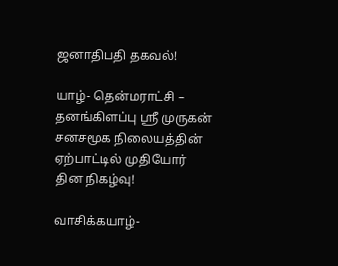ஜனாதிபதி தகவல்!

யாழ்- தென்மராட்சி – தனங்கிளப்பு ஸ்ரீ முருகன் சனசமூக நிலையத்தின் ஏற்பாட்டில் முதியோர் தின நிகழ்வு!

வாசிக்கயாழ்-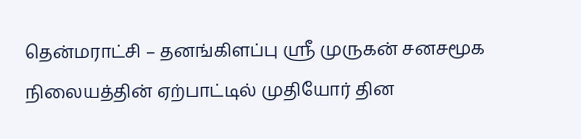தென்மராட்சி – தனங்கிளப்பு ஸ்ரீ முருகன் சனசமூக நிலையத்தின் ஏற்பாட்டில் முதியோர் தின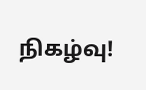நிகழ்வு!